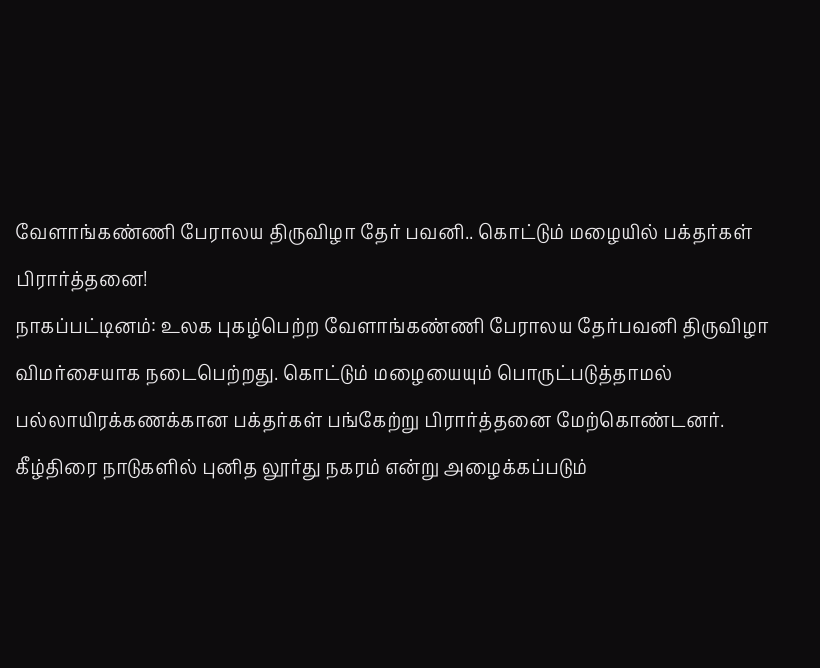வேளாங்கண்ணி பேராலய திருவிழா தேர் பவனி.. கொட்டும் மழையில் பக்தர்கள் பிரார்த்தனை!
நாகப்பட்டினம்: உலக புகழ்பெற்ற வேளாங்கண்ணி பேராலய தேர்பவனி திருவிழா விமர்சையாக நடைபெற்றது. கொட்டும் மழையையும் பொருட்படுத்தாமல் பல்லாயிரக்கணக்கான பக்தர்கள் பங்கேற்று பிரார்த்தனை மேற்கொண்டனர்.
கீழ்திரை நாடுகளில் புனித லூர்து நகரம் என்று அழைக்கப்படும்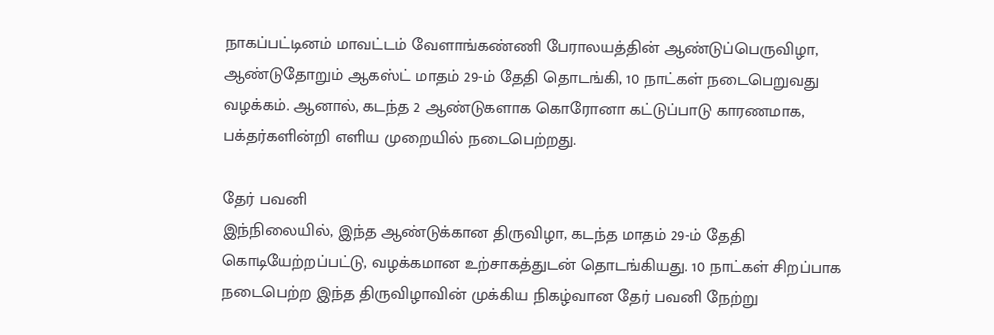நாகப்பட்டினம் மாவட்டம் வேளாங்கண்ணி பேராலயத்தின் ஆண்டுப்பெருவிழா, ஆண்டுதோறும் ஆகஸ்ட் மாதம் 29-ம் தேதி தொடங்கி, 10 நாட்கள் நடைபெறுவது வழக்கம். ஆனால், கடந்த 2 ஆண்டுகளாக கொரோனா கட்டுப்பாடு காரணமாக, பக்தர்களின்றி எளிய முறையில் நடைபெற்றது.

தேர் பவனி
இந்நிலையில், இந்த ஆண்டுக்கான திருவிழா, கடந்த மாதம் 29-ம் தேதி கொடியேற்றப்பட்டு, வழக்கமான உற்சாகத்துடன் தொடங்கியது. 10 நாட்கள் சிறப்பாக நடைபெற்ற இந்த திருவிழாவின் முக்கிய நிகழ்வான தேர் பவனி நேற்று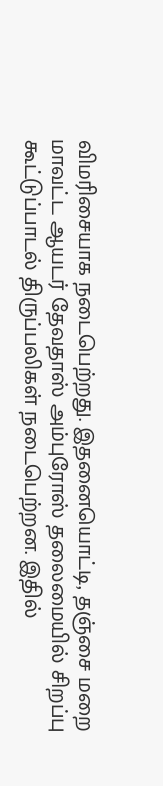விமரிசையாக நடைபெற்றது. இதனையொட்டி, தஞ்சை மறை மாவட்ட ஆயடர் தேவதாஸ் அம்புரோஸ் தலைமையில் சிறப்பு கூட்டுப்பாடல் திருப்பலிகள் நடைபெற்றன. இதில்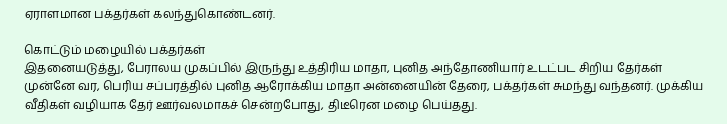ஏராளமான பக்தர்கள் கலந்துகொண்டனர்.

கொட்டும் மழையில் பக்தர்கள்
இதனையடுத்து, பேராலய முகப்பில் இருந்து உத்திரிய மாதா, புனித அந்தோணியார் உடட்பட சிறிய தேர்கள் முன்னே வர, பெரிய சப்பரத்தில் புனித ஆரோக்கிய மாதா அன்னையின் தேரை, பக்தர்கள் சுமந்து வந்தனர். முக்கிய வீதிகள் வழியாக தேர் ஊர்வலமாகச் சென்றபோது, திடீரென மழை பெய்தது.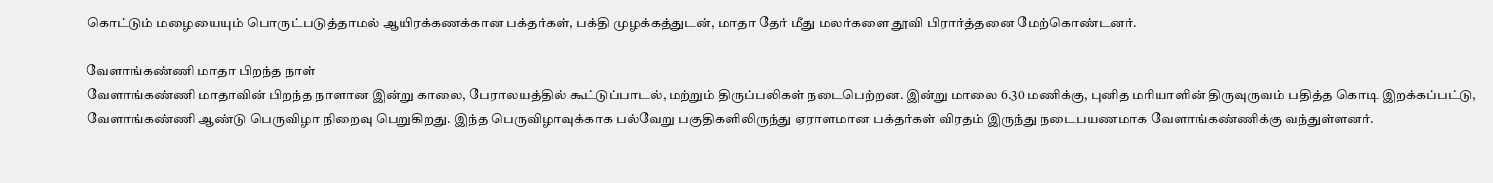கொட்டும் மழையையும் பொருட்படுத்தாமல் ஆயிரக்கணக்கான பக்தர்கள், பக்தி முழக்கத்துடன், மாதா தேர் மீது மலர்களை தூவி பிரார்த்தனை மேற்கொண்டனர்.

வேளாங்கண்ணி மாதா பிறந்த நாள்
வேளாங்கண்ணி மாதாவின் பிறந்த நாளான இன்று காலை, பேராலயத்தில் கூட்டுப்பாடல், மற்றும் திருப்பலிகள் நடைபெற்றன. இன்று மாலை 6.30 மணிக்கு, புனித மரியாளின் திருவுருவம் பதித்த கொடி இறக்கப்பட்டு, வேளாங்கண்ணி ஆண்டு பெருவிழா நிறைவு பெறுகிறது. இந்த பெருவிழாவுக்காக பல்வேறு பகுதிகளிலிருந்து ஏராளமான பக்தர்கள் விரதம் இருந்து நடைபயணமாக வேளாங்கண்ணிக்கு வந்துள்ளனர்.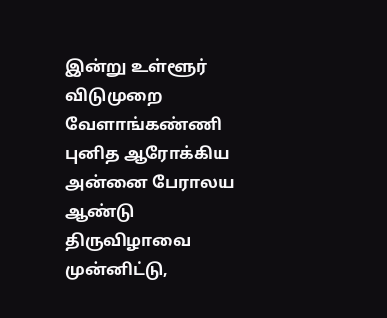இன்று உள்ளூர் விடுமுறை
வேளாங்கண்ணி புனித ஆரோக்கிய அன்னை பேராலய ஆண்டு திருவிழாவை முன்னிட்டு,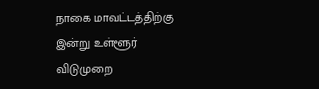நாகை மாவட்டத்திற்கு இன்று உள்ளூர் விடுமுறை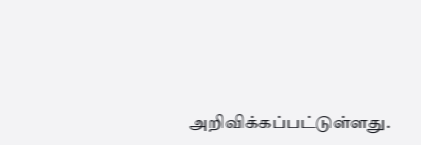அறிவிக்கப்பட்டுள்ளது.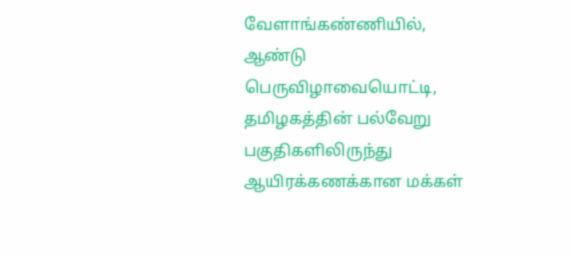வேளாங்கண்ணியில், ஆண்டு பெருவிழாவையொட்டி, தமிழகத்தின் பல்வேறு பகுதிகளிலிருந்து ஆயிரக்கணக்கான மக்கள்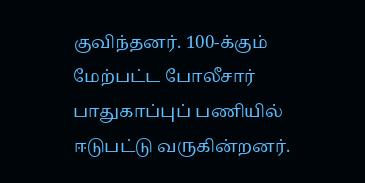குவிந்தனர். 100-க்கும் மேற்பட்ட போலீசார் பாதுகாப்புப் பணியில் ஈடுபட்டு வருகின்றனர்.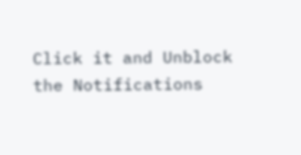Click it and Unblock the Notifications